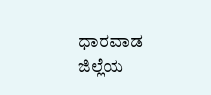ಧಾರವಾಡ ಜಿಲ್ಲೆಯ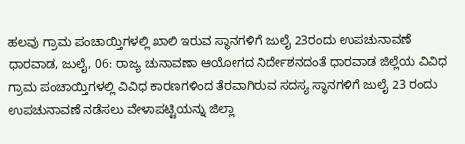ಹಲವು ಗ್ರಾಮ ಪಂಚಾಯ್ತಿಗಳಲ್ಲಿ ಖಾಲಿ ಇರುವ ಸ್ಥಾನಗಳಿಗೆ ಜುಲೈ 23ರಂದು ಉಪಚುನಾವಣೆ
ಧಾರವಾಡ, ಜುಲೈ, 06: ರಾಜ್ಯ ಚುನಾವಣಾ ಆಯೋಗದ ನಿರ್ದೇಶನದಂತೆ ಧಾರವಾಡ ಜಿಲ್ಲೆಯ ವಿವಿಧ ಗ್ರಾಮ ಪಂಚಾಯ್ತಿಗಳಲ್ಲಿ ವಿವಿಧ ಕಾರಣಗಳಿಂದ ತೆರವಾಗಿರುವ ಸದಸ್ಯ ಸ್ಥಾನಗಳಿಗೆ ಜುಲೈ 23 ರಂದು ಉಪಚುನಾವಣೆ ನಡೆಸಲು ವೇಳಾಪಟ್ಟಿಯನ್ನು ಜಿಲ್ಲಾ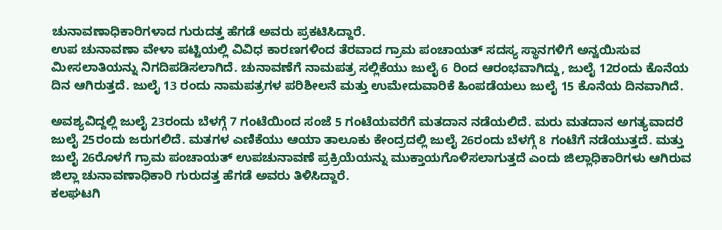ಚುನಾವಣಾಧಿಕಾರಿಗಳಾದ ಗುರುದತ್ತ ಹೆಗಡೆ ಅವರು ಪ್ರಕಟಿಸಿದ್ದಾರೆ.
ಉಪ ಚುನಾವಣಾ ವೇಳಾ ಪಟ್ಟಿಯಲ್ಲಿ ವಿವಿಧ ಕಾರಣಗಳಿಂದ ತೆರವಾದ ಗ್ರಾಮ ಪಂಚಾಯತ್ ಸದಸ್ಯ ಸ್ಥಾನಗಳಿಗೆ ಅನ್ವಯಿಸುವ ಮೀಸಲಾತಿಯನ್ನು ನಿಗದಿಪಡಿಸಲಾಗಿದೆ. ಚುನಾವಣೆಗೆ ನಾಮಪತ್ರ ಸಲ್ಲಿಕೆಯು ಜುಲೈ 6 ರಿಂದ ಆರಂಭವಾಗಿದ್ದು, ಜುಲೈ 12ರಂದು ಕೊನೆಯ ದಿನ ಆಗಿರುತ್ತದೆ. ಜುಲೈ 13 ರಂದು ನಾಮಪತ್ರಗಳ ಪರಿಶೀಲನೆ ಮತ್ತು ಉಮೇದುವಾರಿಕೆ ಹಿಂಪಡೆಯಲು ಜುಲೈ 15 ಕೊನೆಯ ದಿನವಾಗಿದೆ.

ಅವಶ್ಯವಿದ್ದಲ್ಲಿ ಜುಲೈ 23ರಂದು ಬೆಳಗ್ಗೆ 7 ಗಂಟೆಯಿಂದ ಸಂಜೆ 5 ಗಂಟೆಯವರೆಗೆ ಮತದಾನ ನಡೆಯಲಿದೆ. ಮರು ಮತದಾನ ಅಗತ್ಯವಾದರೆ ಜುಲೈ 25ರಂದು ಜರುಗಲಿದೆ. ಮತಗಳ ಎಣಿಕೆಯು ಆಯಾ ತಾಲೂಕು ಕೇಂದ್ರದಲ್ಲಿ ಜುಲೈ 26ರಂದು ಬೆಳಗ್ಗೆ 8 ಗಂಟೆಗೆ ನಡೆಯುತ್ತದೆ. ಮತ್ತು ಜುಲೈ 26ರೊಳಗೆ ಗ್ರಾಮ ಪಂಚಾಯತ್ ಉಪಚುನಾವಣೆ ಪ್ರಕ್ರಿಯೆಯನ್ನು ಮುಕ್ತಾಯಗೊಳಿಸಲಾಗುತ್ತದೆ ಎಂದು ಜಿಲ್ಲಾಧಿಕಾರಿಗಳು ಆಗಿರುವ ಜಿಲ್ಲಾ ಚುನಾವಣಾಧಿಕಾರಿ ಗುರುದತ್ತ ಹೆಗಡೆ ಅವರು ತಿಳಿಸಿದ್ದಾರೆ.
ಕಲಘಟಗಿ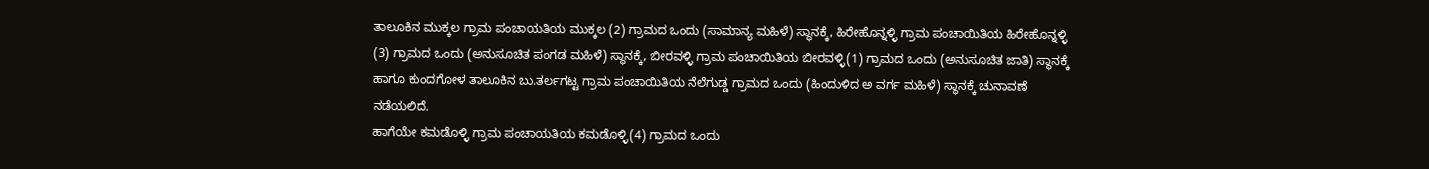ತಾಲೂಕಿನ ಮುಕ್ಕಲ ಗ್ರಾಮ ಪಂಚಾಯತಿಯ ಮುಕ್ಕಲ (2) ಗ್ರಾಮದ ಒಂದು (ಸಾಮಾನ್ಯ ಮಹಿಳೆ) ಸ್ಥಾನಕ್ಕೆ, ಹಿರೇಹೊನ್ನಳ್ಳಿ ಗ್ರಾಮ ಪಂಚಾಯಿತಿಯ ಹಿರೇಹೊನ್ನಳ್ಳಿ (3) ಗ್ರಾಮದ ಒಂದು (ಅನುಸೂಚಿತ ಪಂಗಡ ಮಹಿಳೆ) ಸ್ಥಾನಕ್ಕೆ, ಬೀರವಳ್ಳಿ ಗ್ರಾಮ ಪಂಚಾಯಿತಿಯ ಬೀರವಳ್ಳಿ(1) ಗ್ರಾಮದ ಒಂದು (ಅನುಸೂಚಿತ ಜಾತಿ) ಸ್ಥಾನಕ್ಕೆ ಹಾಗೂ ಕುಂದಗೋಳ ತಾಲೂಕಿನ ಬು.ತರ್ಲಗಟ್ಟ ಗ್ರಾಮ ಪಂಚಾಯಿತಿಯ ನೆಲೆಗುಡ್ಡ ಗ್ರಾಮದ ಒಂದು (ಹಿಂದುಳಿದ ಅ ವರ್ಗ ಮಹಿಳೆ) ಸ್ಥಾನಕ್ಕೆ ಚುನಾವಣೆ ನಡೆಯಲಿದೆ.
ಹಾಗೆಯೇ ಕಮಡೊಳ್ಳಿ ಗ್ರಾಮ ಪಂಚಾಯತಿಯ ಕಮಡೊಳ್ಳಿ(4) ಗ್ರಾಮದ ಒಂದು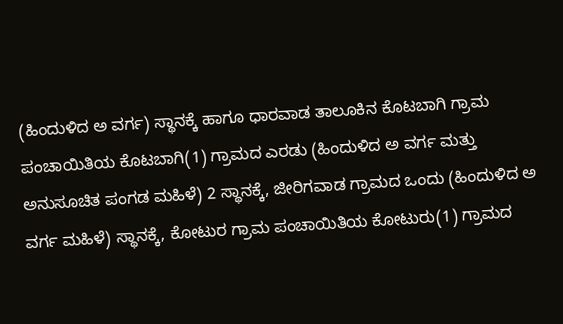(ಹಿಂದುಳಿದ ಅ ವರ್ಗ) ಸ್ಥಾನಕ್ಕೆ ಹಾಗೂ ಧಾರವಾಡ ತಾಲೂಕಿನ ಕೊಟಬಾಗಿ ಗ್ರಾಮ ಪಂಚಾಯಿತಿಯ ಕೊಟಬಾಗಿ(1) ಗ್ರಾಮದ ಎರಡು (ಹಿಂದುಳಿದ ಅ ವರ್ಗ ಮತ್ತು ಅನುಸೂಚಿತ ಪಂಗಡ ಮಹಿಳೆ) 2 ಸ್ಥಾನಕ್ಕೆ, ಜೀರಿಗವಾಡ ಗ್ರಾಮದ ಒಂದು (ಹಿಂದುಳಿದ ಅ ವರ್ಗ ಮಹಿಳೆ) ಸ್ಥಾನಕ್ಕೆ, ಕೋಟುರ ಗ್ರಾಮ ಪಂಚಾಯಿತಿಯ ಕೋಟುರು(1) ಗ್ರಾಮದ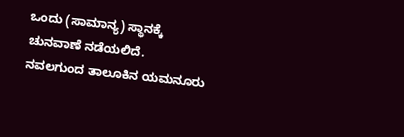ಒಂದು (ಸಾಮಾನ್ಯ) ಸ್ಥಾನಕ್ಕೆ ಚುನವಾಣೆ ನಡೆಯಲಿದೆ.
ನವಲಗುಂದ ತಾಲೂಕಿನ ಯಮನೂರು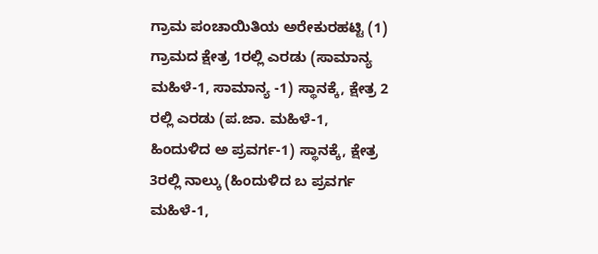ಗ್ರಾಮ ಪಂಚಾಯಿತಿಯ ಅರೇಕುರಹಟ್ಟಿ (1) ಗ್ರಾಮದ ಕ್ಷೇತ್ರ 1ರಲ್ಲಿ ಎರಡು (ಸಾಮಾನ್ಯ ಮಹಿಳೆ-1, ಸಾಮಾನ್ಯ -1) ಸ್ಥಾನಕ್ಕೆ, ಕ್ಷೇತ್ರ 2 ರಲ್ಲಿ ಎರಡು (ಪ.ಜಾ. ಮಹಿಳೆ-1, ಹಿಂದುಳಿದ ಅ ಪ್ರವರ್ಗ-1) ಸ್ಥಾನಕ್ಕೆ, ಕ್ಷೇತ್ರ 3ರಲ್ಲಿ ನಾಲ್ಕು (ಹಿಂದುಳಿದ ಬ ಪ್ರವರ್ಗ ಮಹಿಳೆ-1,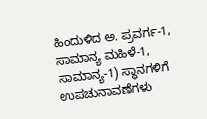ಹಿಂದುಳಿದ ಅ. ಪ್ರವರ್ಗ-1, ಸಾಮಾನ್ಯ ಮಹಿಳೆ-1, ಸಾಮಾನ್ಯ-1) ಸ್ಥಾನಗಳಿಗೆ ಉಪಚುನಾವಣೆಗಳು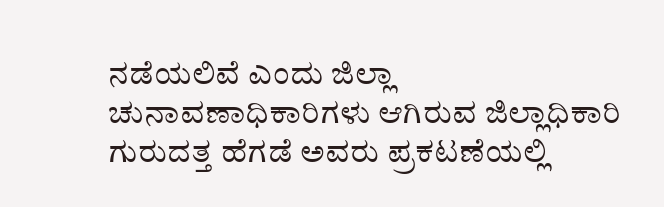ನಡೆಯಲಿವೆ ಎಂದು ಜಿಲ್ಲಾ ಚುನಾವಣಾಧಿಕಾರಿಗಳು ಆಗಿರುವ ಜಿಲ್ಲಾಧಿಕಾರಿ ಗುರುದತ್ತ ಹೆಗಡೆ ಅವರು ಪ್ರಕಟಣೆಯಲ್ಲಿ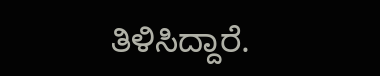ತಿಳಿಸಿದ್ದಾರೆ.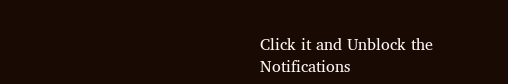Click it and Unblock the Notifications